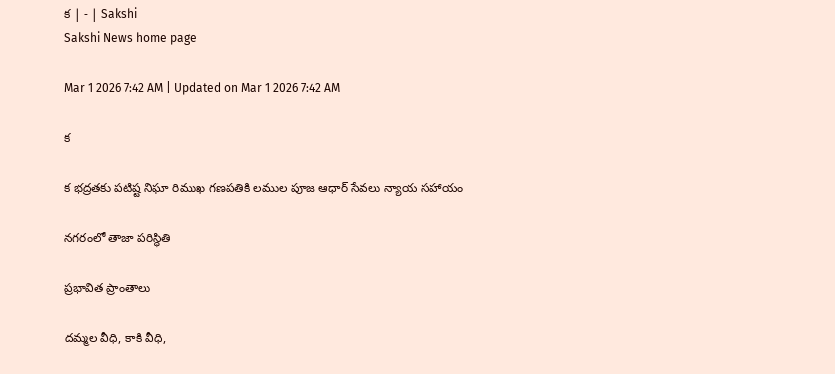క | - | Sakshi
Sakshi News home page

Mar 1 2026 7:42 AM | Updated on Mar 1 2026 7:42 AM

క

క భద్రతకు పటిష్ట నిఘా రిముఖ గణపతికి లముల పూజ ఆధార్‌ సేవలు న్యాయ సహాయం

నగరంలో తాజా పరిస్థితి

ప్రభావిత ప్రాంతాలు

దమ్మల వీధి, కాకి వీధి,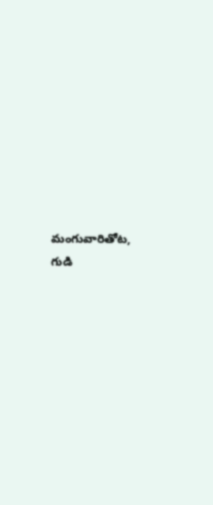మంగువారితోట, గుడి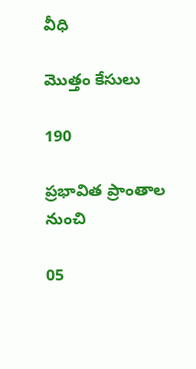వీధి

మొత్తం కేసులు

190

ప్రభావిత ప్రాంతాల నుంచి

05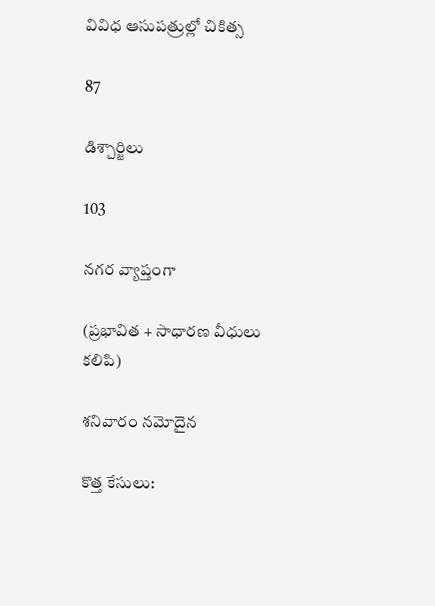వివిధ ఆసుపత్రుల్లో చికిత్స

87

డిశ్చార్జిలు

103

నగర వ్యాప్తంగా

(ప్రభావిత + సాధారణ వీధులు కలిపి)

శనివారం నమోదైన

కొత్త కేసులు: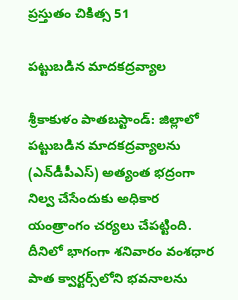ప్రస్తుతం చికిత్స 51

పట్టుబడిన మాదకద్రవ్యాల

శ్రీకాకుళం పాతబస్టాండ్‌: జిల్లాలో పట్టుబడిన మాదకద్రవ్యాలను (ఎన్‌డీపీఎస్‌) అత్యంత భద్రంగా నిల్వ చేసేందుకు అధికార యంత్రాంగం చర్యలు చేపట్టింది. దీనిలో భాగంగా శనివారం వంశధార పాత క్వార్టర్స్‌లోని భవనాలను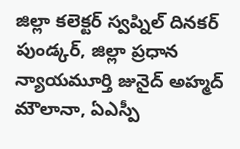జిల్లా కలెక్టర్‌ స్వప్నిల్‌ దినకర్‌ పుండ్కర్‌, జిల్లా ప్రధాన న్యాయమూర్తి జునైద్‌ అహ్మద్‌ మౌలానా, ఏఎస్పీ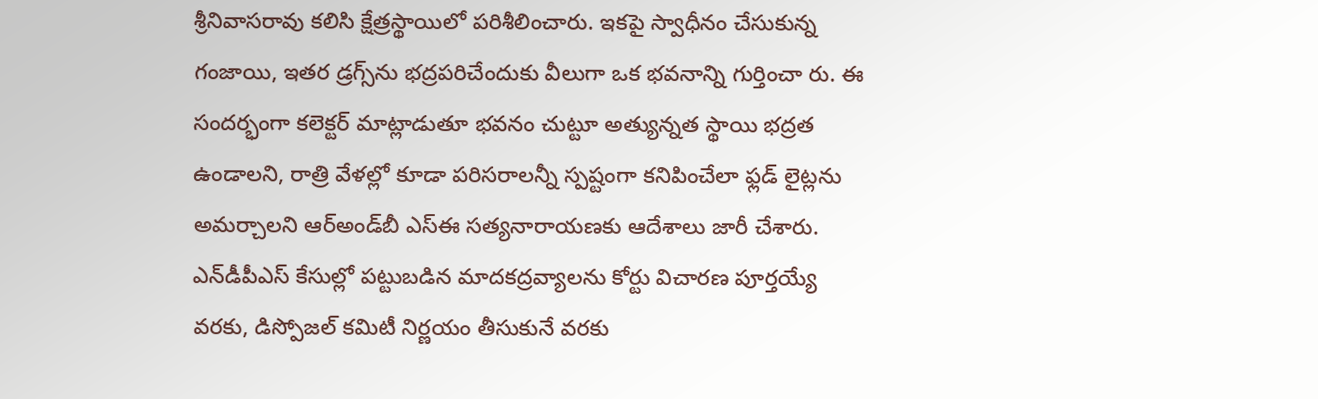శ్రీనివాసరావు కలిసి క్షేత్రస్థాయిలో పరిశీలించారు. ఇకపై స్వాధీనం చేసుకున్న గంజాయి, ఇతర డ్రగ్స్‌ను భద్రపరిచేందుకు వీలుగా ఒక భవనాన్ని గుర్తించా రు. ఈ సందర్భంగా కలెక్టర్‌ మాట్లాడుతూ భవనం చుట్టూ అత్యున్నత స్థాయి భద్రత ఉండాలని, రాత్రి వేళల్లో కూడా పరిసరాలన్నీ స్పష్టంగా కనిపించేలా ఫ్లడ్‌ లైట్లను అమర్చాలని ఆర్‌అండ్‌బీ ఎస్‌ఈ సత్యనారాయణకు ఆదేశాలు జారీ చేశారు. ఎన్‌డీపీఎస్‌ కేసుల్లో పట్టుబడిన మాదకద్రవ్యాలను కోర్టు విచారణ పూర్తయ్యే వరకు, డిస్పోజల్‌ కమిటీ నిర్ణయం తీసుకునే వరకు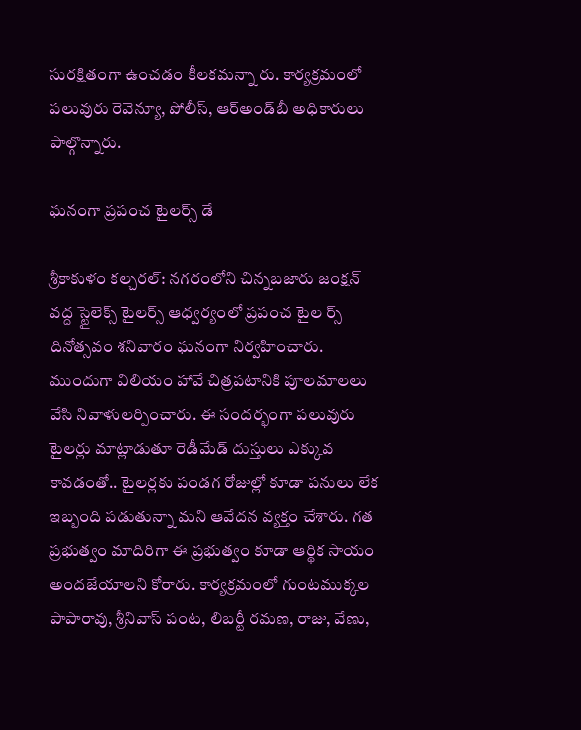సురక్షితంగా ఉంచడం కీలకమన్నా రు. కార్యక్రమంలో పలువురు రెవెన్యూ, పోలీస్‌, ఆర్‌అండ్‌బీ అధికారులు పాల్గొన్నారు.

ఘనంగా ప్రపంచ టైలర్స్‌ డే

శ్రీకాకుళం కల్చరల్‌: నగరంలోని చిన్నబజారు జంక్షన్‌ వద్ద స్టైలెక్స్‌ టైలర్స్‌ ఆధ్వర్యంలో ప్రపంచ టైల ర్స్‌ దినోత్సవం శనివారం ఘనంగా నిర్వహించారు. ముందుగా విలియం హావే చిత్రపటానికి పూలమాలలు వేసి నివాళులర్పించారు. ఈ సందర్భంగా పలువురు టైలర్లు మాట్లాడుతూ రెడీమేడ్‌ దుస్తులు ఎక్కువ కావడంతో.. టైలర్లకు పండగ రోజుల్లో కూడా పనులు లేక ఇబ్బంది పడుతున్నా మని ఆవేదన వ్యక్తం చేశారు. గత ప్రభుత్వం మాదిరిగా ఈ ప్రభుత్వం కూడా ఆర్థిక సాయం అందజేయాలని కోరారు. కార్యక్రమంలో గుంటముక్కల పాపారావు, శ్రీనివాస్‌ పంట, లిబర్టీ రమణ, రాజు, వేణు,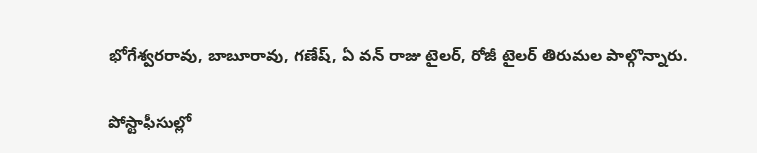భోగేశ్వరరావు, బాబూరావు, గణేష్‌, ఏ వన్‌ రాజు టైలర్‌, రోజీ టైలర్‌ తిరుమల పాల్గొన్నారు.

పోస్టాఫీసుల్లో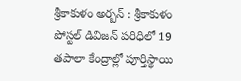శ్రీకాకుళం అర్బన్‌ : శ్రీకాకుళం పోస్టల్‌ డివిజన్‌ పరిధిలో 19 తపాలా కేంద్రాల్లో పూర్తిస్థాయి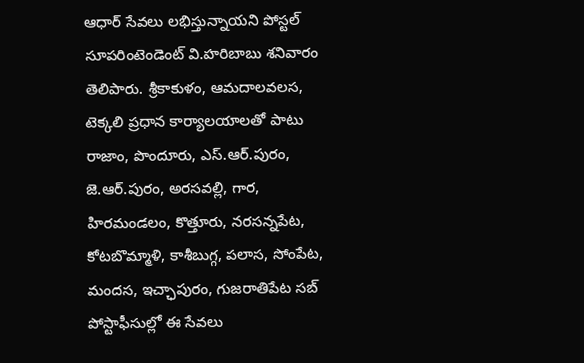ఆధార్‌ సేవలు లభిస్తున్నాయని పోస్టల్‌ సూపరింటెండెంట్‌ వి.హరిబాబు శనివారం తెలిపారు. శ్రీకాకుళం, ఆమదాలవలస, టెక్కలి ప్రధాన కార్యాలయాలతో పాటు రాజాం, పొందూరు, ఎస్‌.ఆర్‌.పురం, జె.ఆర్‌.పురం, అరసవల్లి, గార, హిరమండలం, కొత్తూరు, నరసన్నపేట, కోటబొమ్మాళి, కాశీబుగ్గ, పలాస, సోంపేట, మందస, ఇచ్ఛాపురం, గుజరాతిపేట సబ్‌ పోస్టాఫీసుల్లో ఈ సేవలు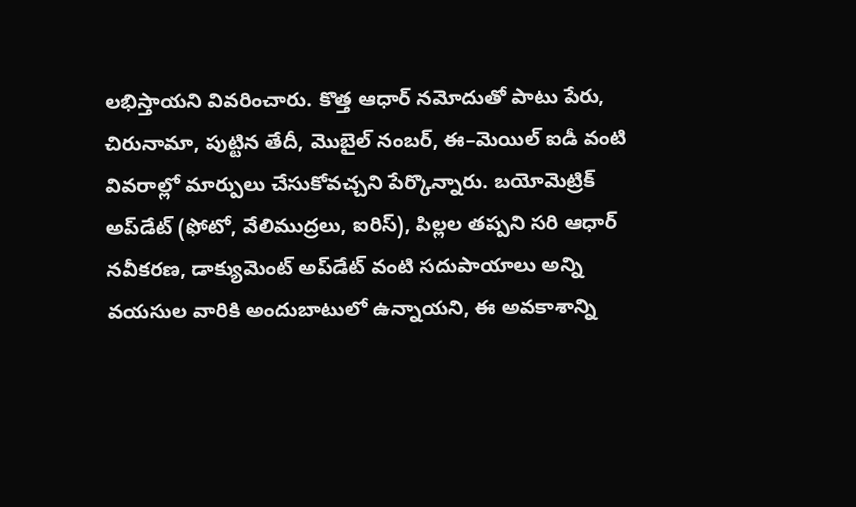లభిస్తాయని వివరించారు. కొత్త ఆధార్‌ నమోదుతో పాటు పేరు, చిరునామా, పుట్టిన తేదీ, మొబైల్‌ నంబర్‌, ఈ–మెయిల్‌ ఐడీ వంటి వివరాల్లో మార్పులు చేసుకోవచ్చని పేర్కొన్నారు. బయోమెట్రిక్‌ అప్‌డేట్‌ (ఫోటో, వేలిముద్రలు, ఐరిస్‌), పిల్లల తప్పని సరి ఆధార్‌ నవీకరణ, డాక్యుమెంట్‌ అప్‌డేట్‌ వంటి సదుపాయాలు అన్ని వయసుల వారికి అందుబాటులో ఉన్నాయని, ఈ అవకాశాన్ని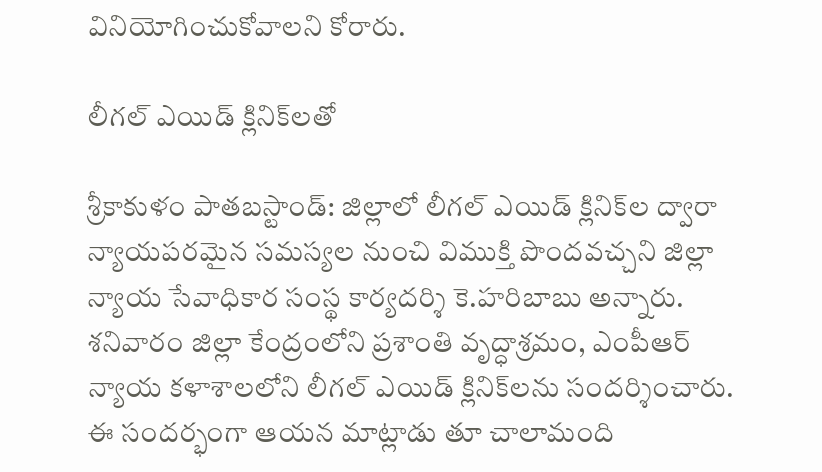వినియోగించుకోవాలని కోరారు.

లీగల్‌ ఎయిడ్‌ క్లినిక్‌లతో

శ్రీకాకుళం పాతబస్టాండ్‌: జిల్లాలో లీగల్‌ ఎయిడ్‌ క్లినిక్‌ల ద్వారా న్యాయపరమైన సమస్యల నుంచి విముక్తి పొందవచ్చని జిల్లా న్యాయ సేవాధికార సంస్థ కార్యదర్శి కె.హరిబాబు అన్నారు. శనివారం జిల్లా కేంద్రంలోని ప్రశాంతి వృద్ధాశ్రమం, ఎంపీఆర్‌ న్యాయ కళాశాలలోని లీగల్‌ ఎయిడ్‌ క్లినిక్‌లను సందర్శించారు. ఈ సందర్భంగా ఆయన మాట్లాడు తూ చాలామంది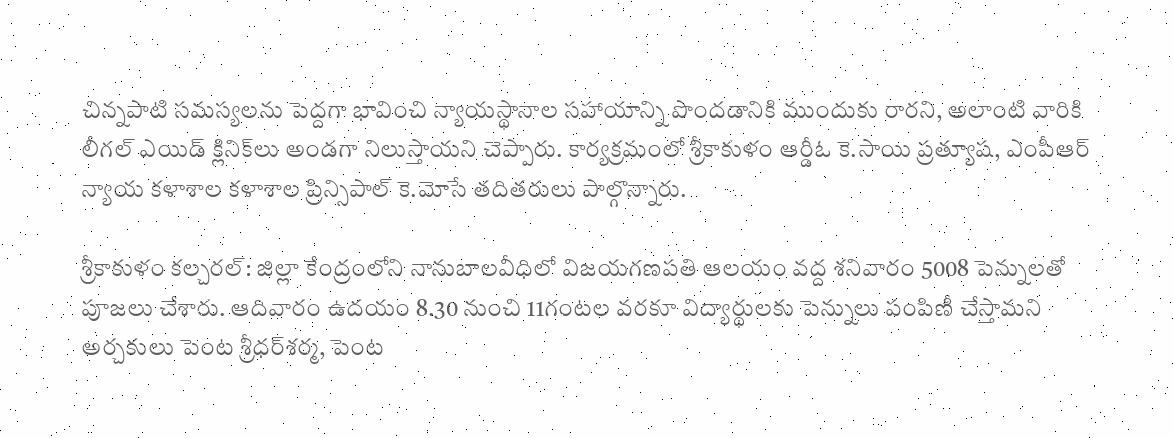చిన్నపాటి సమస్యలను పెద్దగా భావించి న్యాయస్థానాల సహాయాన్ని పొందడానికి ముందుకు రారని, అలాంటి వారికి లీగల్‌ ఎయిడ్‌ క్లినిక్‌లు అండగా నిలుస్తాయని చెప్పారు. కార్యక్రమంలో శ్రీకాకుళం ఆర్డీఓ కె.సాయి ప్రత్యూష, ఎంపీఆర్‌ న్యాయ కళాశాల కళాశాల ప్రిన్సిపాల్‌ కె.మోసే తదితరులు పాల్గొన్నారు.

శ్రీకాకుళం కల్చరల్‌: జిల్లా కేంద్రంలోని నానుబాలవీధిలో విజయగణపతి ఆలయం వద్ద శనివారం 5008 పెన్నులతో పూజలు చేశారు. ఆదివారం ఉదయం 8.30 నుంచి 11గంటల వరకూ విద్యార్థులకు పెన్నులు పంపిణీ చేస్తామని అర్చకులు పెంట శ్రీధర్‌శర్మ, పెంట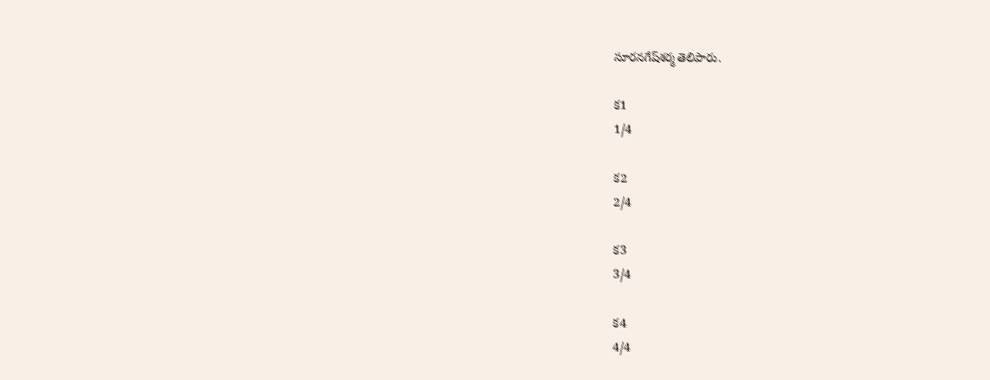సూరనగేష్‌శర్మ తెలిపారు.

క1
1/4

క2
2/4

క3
3/4

క4
4/4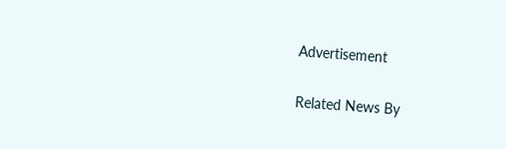Advertisement

Related News By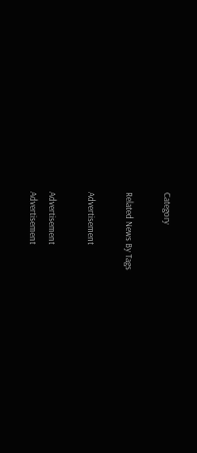Category

Related News By Tags

Advertisement

Advertisement
Advertisement